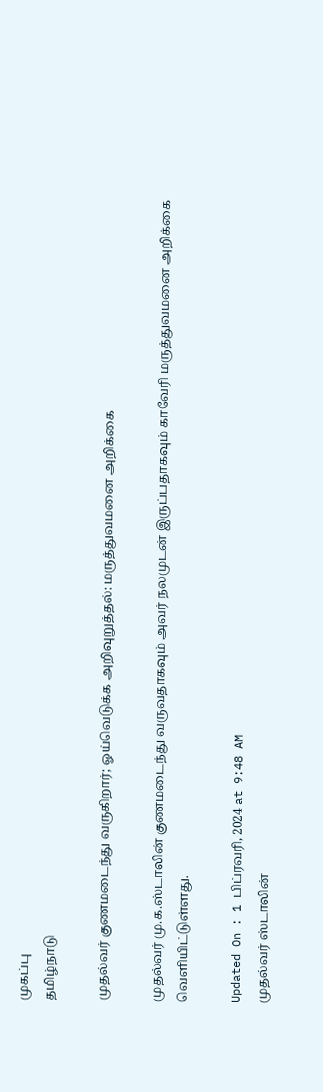முகப்பு
தமிழ்நாடு

முதல்வர் குணமடைந்து வருகிறார்; ஓய்வெடுக்க அறிவுறுத்தல்: மருத்துவமனை அறிக்கை

முதல்வர் மு.க.ஸ்டாலின் குணமடைந்து வருவதாகவும் அவர் நலமுடன் இருப்பதாகவும் காவேரி மருத்துவமனை அறிக்கை வெளியிட்டுள்ளது.

Updated On : 1 பிப்ரவரி, 2024 at 9:48 AM
முதல்வர் ஸ்டாலின்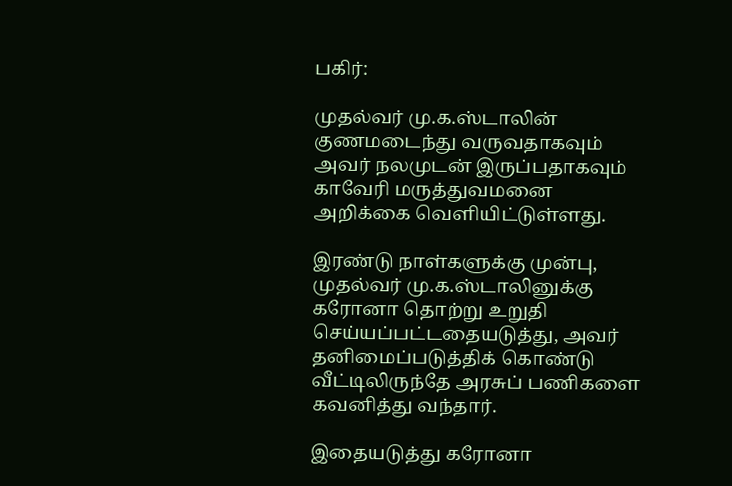பகிர்:

முதல்வர் மு.க.ஸ்டாலின் குணமடைந்து வருவதாகவும் அவர் நலமுடன் இருப்பதாகவும் காவேரி மருத்துவமனை அறிக்கை வெளியிட்டுள்ளது.

இரண்டு நாள்களுக்கு முன்பு, முதல்வர் மு.க.ஸ்டாலினுக்கு கரோனா தொற்று உறுதி செய்யப்பட்டதையடுத்து, அவர் தனிமைப்படுத்திக் கொண்டு வீட்டிலிருந்தே அரசுப் பணிகளை கவனித்து வந்தார்.

இதையடுத்து கரோனா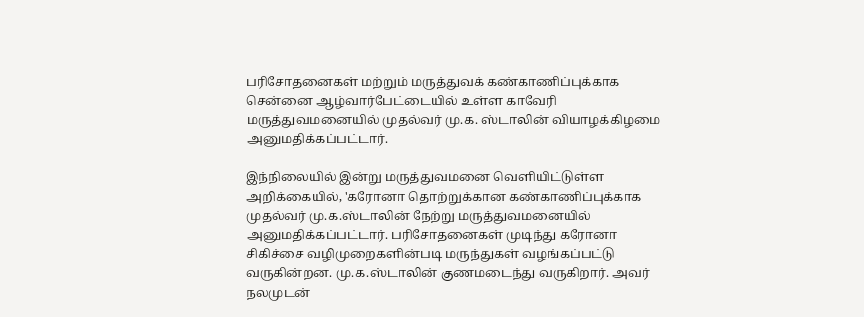பரிசோதனைகள் மற்றும் மருத்துவக் கண்காணிப்புக்காக  சென்னை ஆழ்வார்பேட்டையில் உள்ள காவேரி மருத்துவமனையில் முதல்வர் மு.க. ஸ்டாலின் வியாழக்கிழமை அனுமதிக்கப்பட்டார்.

இந்நிலையில் இன்று மருத்துவமனை வெளியிட்டுள்ள அறிக்கையில், 'கரோனா தொற்றுக்கான கண்காணிப்புக்காக முதல்வர் மு.க.ஸ்டாலின் நேற்று மருத்துவமனையில் அனுமதிக்கப்பட்டார். பரிசோதனைகள் முடிந்து கரோனா சிகிச்சை வழிமுறைகளின்படி மருந்துகள் வழங்கப்பட்டு வருகின்றன. மு.க.ஸ்டாலின் குணமடைந்து வருகிறார். அவர் நலமுடன்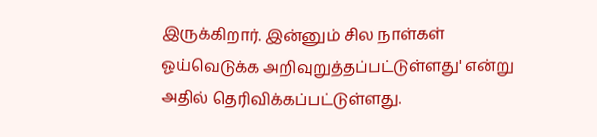இருக்கிறார். இன்னும் சில நாள்கள் ஓய்வெடுக்க அறிவுறுத்தப்பட்டுள்ளது' என்று அதில் தெரிவிக்கப்பட்டுள்ளது.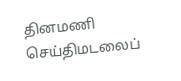தினமணி செய்திமடலைப்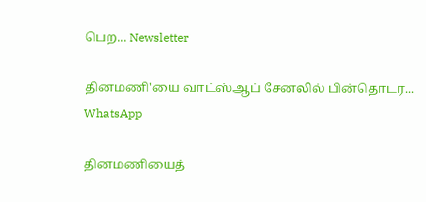பெற... Newsletter

தினமணி'யை வாட்ஸ்ஆப் சேனலில் பின்தொடர... WhatsApp

தினமணியைத்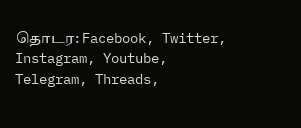தொடர: Facebook, Twitter, Instagram, Youtube, Telegram, Threads,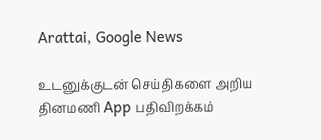Arattai, Google News

உடனுக்குடன் செய்திகளை அறிய தினமணி App பதிவிறக்கம்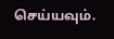செய்யவும்.